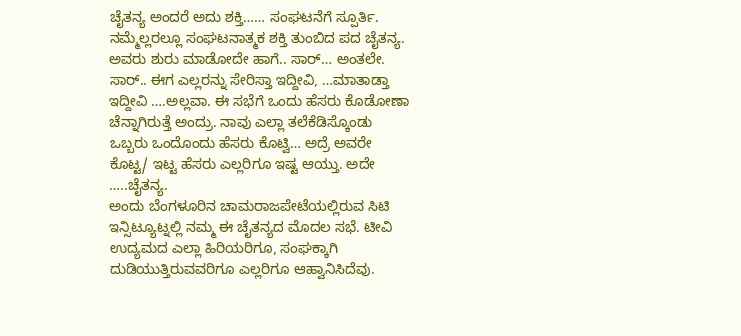ಚೈತನ್ಯ ಅಂದರೆ ಅದು ಶಕ್ತಿ…… ಸಂಘಟನೆಗೆ ಸ್ಪೂರ್ತಿ. ನಮ್ಮೆಲ್ಲರಲ್ಲೂ ಸಂಘಟನಾತ್ಮಕ ಶಕ್ತಿ ತುಂಬಿದ ಪದ ಚೈತನ್ಯ.
ಅವರು ಶುರು ಮಾಡೋದೇ ಹಾಗೆ.. ಸಾರ್… ಅಂತಲೇ. ಸಾರ್.. ಈಗ ಎಲ್ಲರನ್ನು ಸೇರಿಸ್ತಾ ಇದ್ದೀವಿ, …ಮಾತಾಡ್ತಾ ಇದ್ದೀವಿ ….ಅಲ್ಲವಾ. ಈ ಸಭೆಗೆ ಒಂದು ಹೆಸರು ಕೊಡೋಣಾ ಚೆನ್ನಾಗಿರುತ್ತೆ ಅಂದ್ರು. ನಾವು ಎಲ್ಲಾ ತಲೆಕೆಡಿಸ್ಕೊಂಡು ಒಬ್ಬರು ಒಂದೊಂದು ಹೆಸರು ಕೊಟ್ವಿ… ಅದ್ರೆ ಅವರೇ ಕೊಟ್ಟ/ ಇಟ್ಟ ಹೆಸರು ಎಲ್ಲರಿಗೂ ಇಷ್ಟ ಆಯ್ತು. ಅದೇ …..ಚೈತನ್ಯ.
ಅಂದು ಬೆಂಗಳೂರಿನ ಚಾಮರಾಜಪೇಟೆಯಲ್ಲಿರುವ ಸಿಟಿ ಇನ್ಸಿಟ್ಯೂಟ್ನಲ್ಲಿ ನಮ್ಮ ಈ ಚೈತನ್ಯದ ಮೊದಲ ಸಭೆ. ಟೀವಿ ಉದ್ಯಮದ ಎಲ್ಲಾ ಹಿರಿಯರಿಗೂ, ಸಂಘಕ್ಕಾಗಿ ದುಡಿಯುತ್ತಿರುವವರಿಗೂ ಎಲ್ಲರಿಗೂ ಆಹ್ವಾನಿಸಿದೆವು.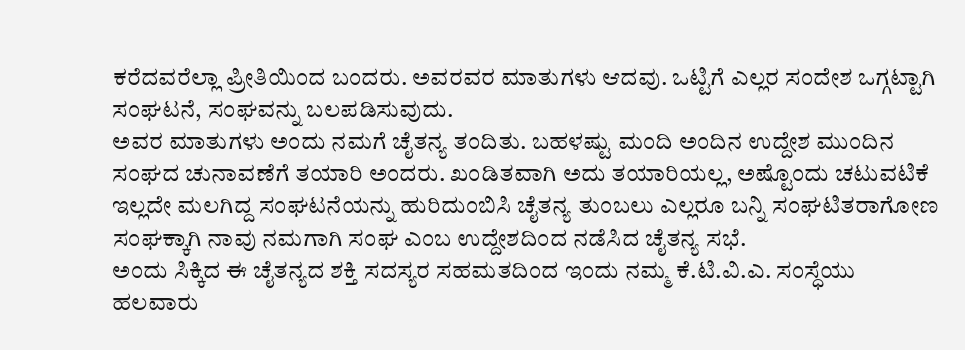ಕರೆದವರೆಲ್ಲಾ ಪ್ರೀತಿಯಿಂದ ಬಂದರು. ಅವರವರ ಮಾತುಗಳು ಆದವು. ಒಟ್ಟಿಗೆ ಎಲ್ಲರ ಸಂದೇಶ ಒಗ್ಗಟ್ಟಾಗಿ ಸಂಘಟನೆ, ಸಂಘವನ್ನು ಬಲಪಡಿಸುವುದು.
ಅವರ ಮಾತುಗಳು ಅಂದು ನಮಗೆ ಚೈತನ್ಯ ತಂದಿತು. ಬಹಳಷ್ಟು ಮಂದಿ ಅಂದಿನ ಉದ್ದೇಶ ಮುಂದಿನ ಸಂಘದ ಚುನಾವಣೆಗೆ ತಯಾರಿ ಅಂದರು. ಖಂಡಿತವಾಗಿ ಅದು ತಯಾರಿಯಲ್ಲ, ಅಷ್ಟೊಂದು ಚಟುವಟಿಕೆ ಇಲ್ಲದೇ ಮಲಗಿದ್ದ ಸಂಘಟನೆಯನ್ನು ಹುರಿದುಂಬಿಸಿ ಚೈತನ್ಯ ತುಂಬಲು ಎಲ್ಲರೂ ಬನ್ನಿ ಸಂಘಟಿತರಾಗೋಣ ಸಂಘಕ್ಕಾಗಿ ನಾವು ನಮಗಾಗಿ ಸಂಘ ಎಂಬ ಉದ್ದೇಶದಿಂದ ನಡೆಸಿದ ಚೈತನ್ಯ ಸಭೆ.
ಅಂದು ಸಿಕ್ಕಿದ ಈ ಚೈತನ್ಯದ ಶಕ್ತಿ ಸದಸ್ಯರ ಸಹಮತದಿಂದ ಇಂದು ನಮ್ಮ ಕೆ.ಟಿ.ವಿ.ಎ. ಸಂಸ್ಧೆಯು ಹಲವಾರು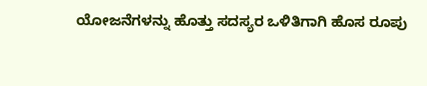ಯೋಜನೆಗಳನ್ನು ಹೊತ್ತು ಸದಸ್ಯರ ಒಳಿತಿಗಾಗಿ ಹೊಸ ರೂಪು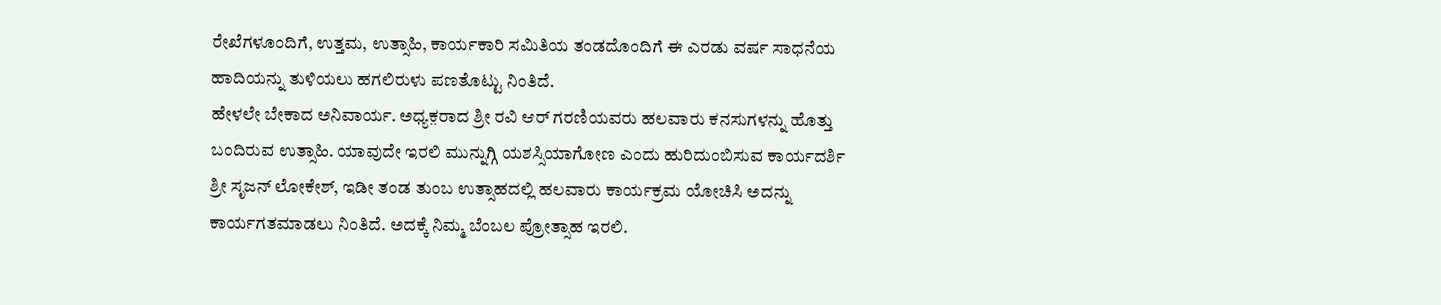ರೇಖೆಗಳೂಂದಿಗೆ, ಉತ್ತಮ, ಉತ್ಸಾಹಿ, ಕಾರ್ಯಕಾರಿ ಸಮಿತಿಯ ತಂಡದೊಂದಿಗೆ ಈ ಎರಡು ವರ್ಷ ಸಾಧನೆಯ ಹಾದಿಯನ್ನು ತುಳಿಯಲು ಹಗಲಿರುಳು ಪಣತೊಟ್ಟು ನಿಂತಿದೆ.
ಹೇಳಲೇ ಬೇಕಾದ ಅನಿವಾರ್ಯ. ಅಧ್ಯಕ಼ರಾದ ಶ್ರೀ ರವಿ ಆರ್ ಗರಣಿಯವರು ಹಲವಾರು ಕನಸುಗಳನ್ನು ಹೊತ್ತು ಬಂದಿರುವ ಉತ್ಸಾಹಿ. ಯಾವುದೇ ಇರಲಿ ಮುನ್ನುಗ್ಗಿ ಯಶಸ್ಸಿಯಾಗೋಣ ಎಂದು ಹುರಿದುಂಬಿಸುವ ಕಾರ್ಯದರ್ಶಿ ಶ್ರೀ ಸೃಜನ್ ಲೋಕೇಶ್, ಇಡೀ ತಂಡ ತುಂಬ ಉತ್ಸಾಹದಲ್ಲಿ ಹಲವಾರು ಕಾರ್ಯಕ್ರಮ ಯೋಚಿಸಿ ಅದನ್ನು ಕಾರ್ಯಗತಮಾಡಲು ನಿಂತಿದೆ. ಅದಕ್ಕೆ ನಿಮ್ಮ ಬೆಂಬಲ ಪ್ರೋತ್ಸಾಹ ಇರಲಿ.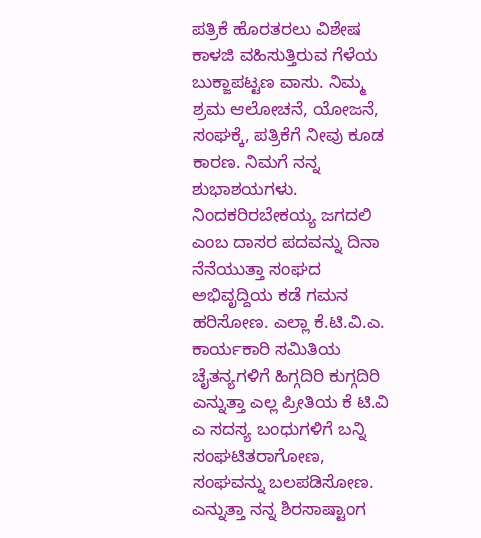ಪತ್ರಿಕೆ ಹೊರತರಲು ವಿಶೇಷ ಕಾಳಜಿ ವಹಿಸುತ್ತಿರುವ ಗೆಳೆಯ ಬುಕ್ಜಾಪಟ್ಟಣ ವಾಸು. ನಿಮ್ಮ ಶ್ರಮ ಆಲೋಚನೆ, ಯೋಜನೆ, ಸಂಘಕ್ಕೆ, ಪತ್ರಿಕೆಗೆ ನೀವು ಕೂಡ ಕಾರಣ. ನಿಮಗೆ ನನ್ನ ಶುಭಾಶಯಗಳು.
ನಿಂದಕರಿರಬೇಕಯ್ಯ ಜಗದಲಿ ಎಂಬ ದಾಸರ ಪದವನ್ನು ದಿನಾ ನೆನೆಯುತ್ತಾ ಸಂಘದ ಅಭಿವೃದ್ದಿಯ ಕಡೆ ಗಮನ ಹರಿಸೋಣ. ಎಲ್ಲಾ ಕೆ.ಟಿ.ವಿ.ಎ. ಕಾರ್ಯಕಾರಿ ಸಮಿತಿಯ ಚೈತನ್ಯಗಳಿಗೆ ಹಿಗ್ಗದಿರಿ ಕುಗ್ಗದಿರಿ ಎನ್ನುತ್ತಾ ಎಲ್ಲ ಪ್ರೀತಿಯ ಕೆ ಟಿ.ವಿ ಎ ಸದಸ್ಯ ಬಂಧುಗಳಿಗೆ ಬನ್ನಿ ಸಂಘಟಿತರಾಗೋಣ, ಸಂಘವನ್ನು ಬಲಪಡಿಸೋಣ. ಎನ್ನುತ್ತಾ ನನ್ನ ಶಿರಸಾಷ್ಟಾಂಗ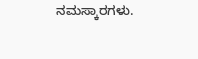ನಮಸ್ಕಾರಗಳು.